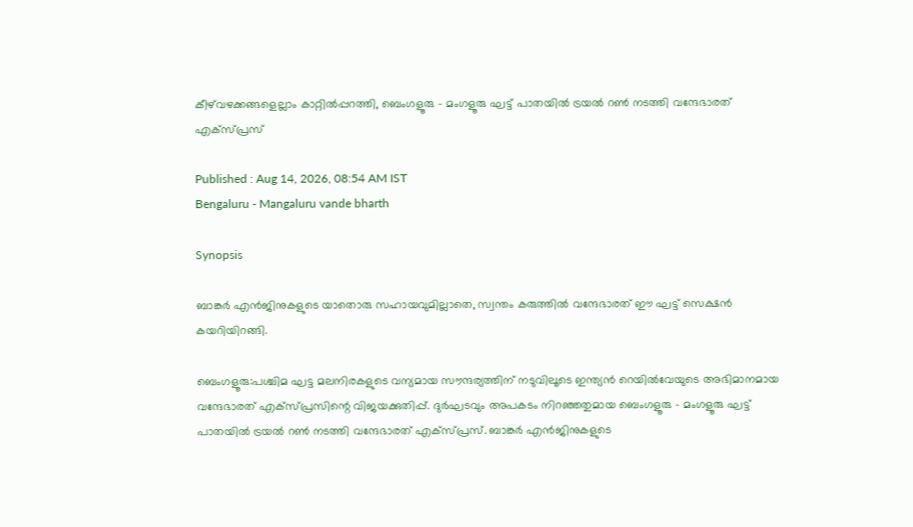കീഴ്‌വഴക്കങ്ങളെല്ലാം കാറ്റിൽപ്പറത്തി, ബെംഗളൂരു - മംഗളൂരു ഘട്ട് പാതയിൽ ട്രയൽ റൺ നടത്തി വന്ദേഭാരത് എക്സ്പ്രസ്

Published : Aug 14, 2026, 08:54 AM IST
Bengaluru - Mangaluru vande bharth

Synopsis

ബാങ്കർ എൻജിനുകളുടെ യാതൊരു സഹായവുമില്ലാതെ, സ്വന്തം കരുത്തിൽ വന്ദേഭാരത് ഈ ഘട്ട് സെക്ഷൻ കയറിയിറങ്ങി.

ബെംഗളൂരു:പശ്ചിമ ഘട്ട മലനിരകളുടെ വന്യമായ സൗന്ദര്യത്തിന് നടുവിലൂടെ ഇന്ത്യൻ റെയിൽവേയുടെ അഭിമാനമായ വന്ദേഭാരത് എക്സ്പ്രസിന്റെ വിജയക്കുതിപ്പ്. ദുർഘടവും അപകടം നിറഞ്ഞതുമായ ബെംഗളൂരു - മംഗളൂരു ഘട്ട് പാതയിൽ ട്രയൽ റൺ നടത്തി വന്ദേഭാരത് എക്സ്പ്രസ്. ബാങ്കർ എൻജിനുകളുടെ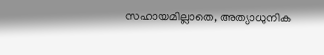സഹായമില്ലാതെ, അത്യാധുനിക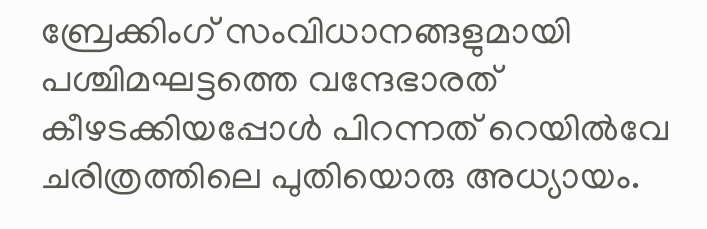ബ്രേക്കിംഗ് സംവിധാനങ്ങളുമായി പശ്ചിമഘട്ടത്തെ വന്ദേഭാരത് കീഴടക്കിയപ്പോൾ പിറന്നത് റെയിൽവേ ചരിത്രത്തിലെ പുതിയൊരു അധ്യായം.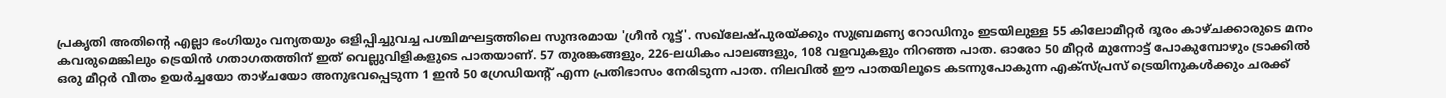പ്രകൃതി അതിന്റെ എല്ലാ ഭംഗിയും വന്യതയും ഒളിപ്പിച്ചുവച്ച പശ്ചിമഘട്ടത്തിലെ സുന്ദരമായ 'ഗ്രീൻ റൂട്ട്'. സഖ്‌ലേഷ്പുരയ്ക്കും സുബ്രമണ്യ റോഡിനും ഇടയിലുള്ള 55 കിലോമീറ്റർ ദൂരം കാഴ്ചക്കാരുടെ മനം കവരുമെങ്കിലും ട്രെയിൻ ഗതാഗതത്തിന് ഇത് വെല്ലുവിളികളുടെ പാതയാണ്. 57 തുരങ്കങ്ങളും, 226-ലധികം പാലങ്ങളും, 108 വളവുകളും നിറഞ്ഞ പാത. ഓരോ 50 മീറ്റർ മുന്നോട്ട് പോകുമ്പോഴും ട്രാക്കിൽ ഒരു മീറ്റർ വീതം ഉയർച്ചയോ താഴ്ചയോ അനുഭവപ്പെടുന്ന 1 ഇൻ 50 ഗ്രേഡിയന്റ് എന്ന പ്രതിഭാസം നേരിടുന്ന പാത. നിലവിൽ ഈ പാതയിലൂടെ കടന്നുപോകുന്ന എക്സ്പ്രസ് ട്രെയിനുകൾക്കും ചരക്ക്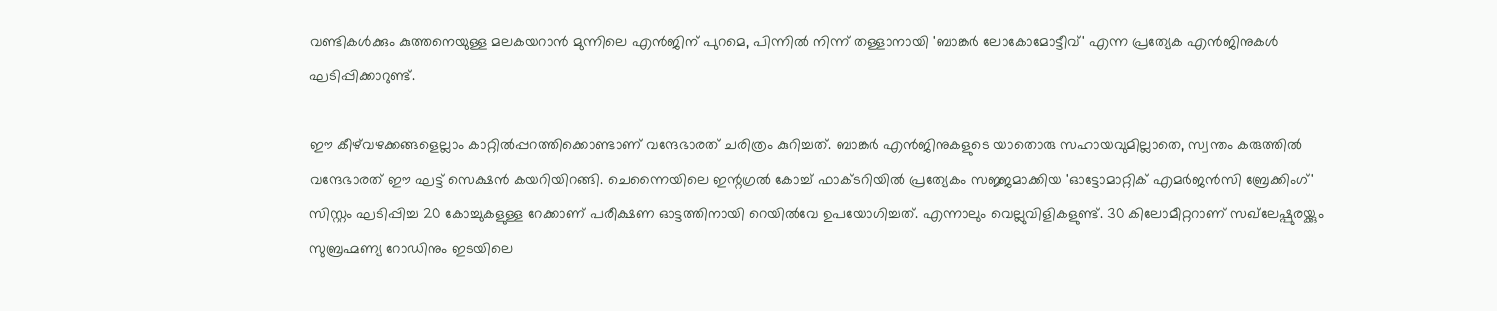വണ്ടികൾക്കും കുത്തനെയുള്ള മലകയറാൻ മുന്നിലെ എൻജിന് പുറമെ, പിന്നിൽ നിന്ന് തള്ളാനായി 'ബാങ്കർ ലോകോമോട്ടീവ്' എന്ന പ്രത്യേക എൻജിനുകൾ ഘടിപ്പിക്കാറുണ്ട്.

ഈ കീഴ്‌വഴക്കങ്ങളെല്ലാം കാറ്റിൽപ്പറത്തിക്കൊണ്ടാണ് വന്ദേഭാരത് ചരിത്രം കുറിച്ചത്. ബാങ്കർ എൻജിനുകളുടെ യാതൊരു സഹായവുമില്ലാതെ, സ്വന്തം കരുത്തിൽ വന്ദേഭാരത് ഈ ഘട്ട് സെക്ഷൻ കയറിയിറങ്ങി. ചെന്നൈയിലെ ഇന്റഗ്രൽ കോച്ച് ഫാക്ടറിയിൽ പ്രത്യേകം സജ്ജമാക്കിയ 'ഓട്ടോമാറ്റിക് എമർജൻസി ബ്രേക്കിംഗ്' സിസ്റ്റം ഘടിപ്പിച്ച 20 കോച്ചുകളുള്ള റേക്കാണ് പരീക്ഷണ ഓട്ടത്തിനായി റെയിൽവേ ഉപയോഗിച്ചത്. എന്നാലും വെല്ലുവിളികളുണ്ട്. 30 കിലോമീറ്ററാണ് സഖ്‍ലേഷ്പുരയ്ക്കും സുബ്രഹ്മണ്യ റോഡിനും ഇടയിലെ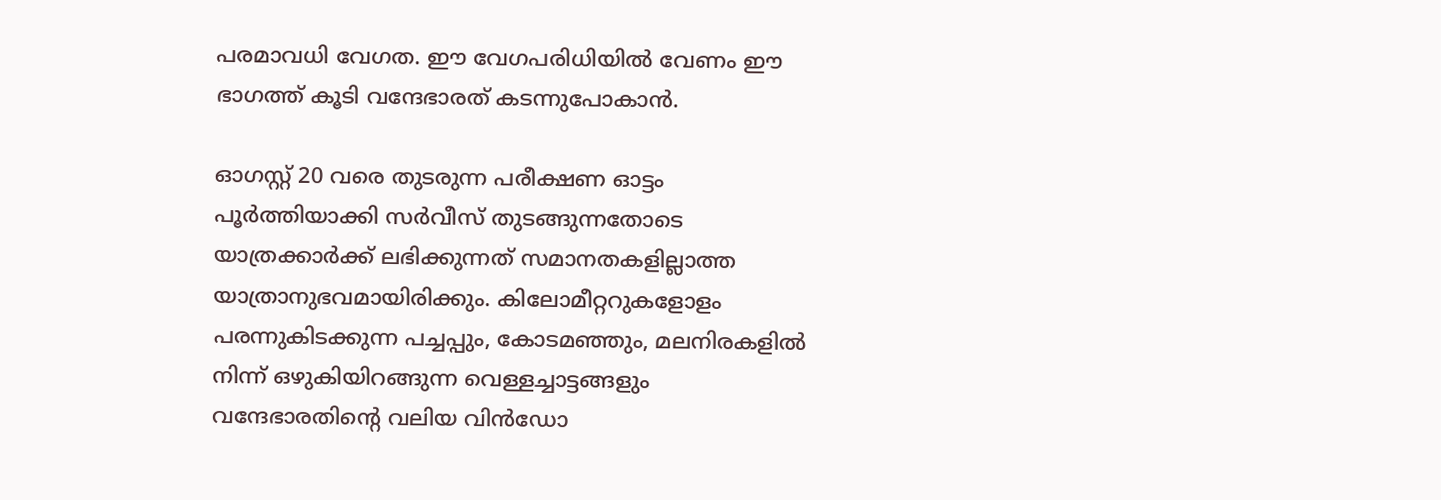പരമാവധി വേഗത. ഈ വേഗപരിധിയിൽ വേണം ഈ ഭാഗത്ത് കൂടി വന്ദേഭാരത് കടന്നുപോകാൻ.

ഓഗസ്റ്റ് 20 വരെ തുടരുന്ന പരീക്ഷണ ഓട്ടം പൂർത്തിയാക്കി സർവീസ് തുടങ്ങുന്നതോടെ യാത്രക്കാർക്ക് ലഭിക്കുന്നത് സമാനതകളില്ലാത്ത യാത്രാനുഭവമായിരിക്കും. കിലോമീറ്ററുകളോളം പരന്നുകിടക്കുന്ന പച്ചപ്പും, കോടമഞ്ഞും, മലനിരകളിൽ നിന്ന് ഒഴുകിയിറങ്ങുന്ന വെള്ളച്ചാട്ടങ്ങളും വന്ദേഭാരതിന്റെ വലിയ വിൻഡോ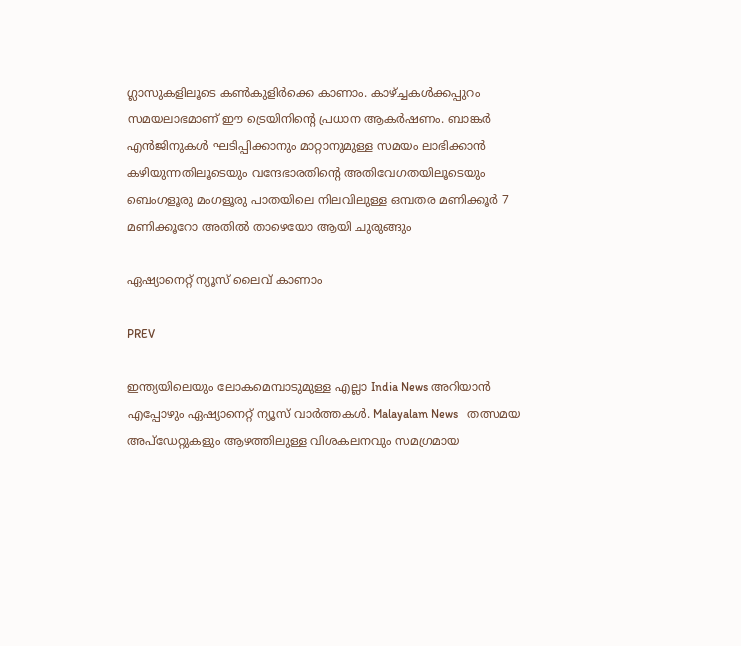ഗ്ലാസുകളിലൂടെ കൺകുളിർക്കെ കാണാം. കാഴ്ച്ചകൾക്കപ്പുറം സമയലാഭമാണ് ഈ ട്രെയിനിന്റെ പ്രധാന ആകർഷണം. ബാങ്കർ എൻജിനുകൾ ഘടിപ്പിക്കാനും മാറ്റാനുമുള്ള സമയം ലാഭിക്കാൻ കഴിയുന്നതിലൂടെയും വന്ദേഭാരതിന്റെ അതിവേഗതയിലൂടെയും ബെംഗളൂരു മംഗളൂരു പാതയിലെ നിലവിലുള്ള ഒമ്പതര മണിക്കൂർ 7 മണിക്കൂറോ അതിൽ താഴെയോ ആയി ചുരുങ്ങും

ഏഷ്യാനെറ്റ് ന്യൂസ് ലൈവ് കാണാം

PREV

ഇന്ത്യയിലെയും ലോകമെമ്പാടുമുള്ള എല്ലാ India News അറിയാൻ എപ്പോഴും ഏഷ്യാനെറ്റ് ന്യൂസ് വാർത്തകൾ. Malayalam News   തത്സമയ അപ്‌ഡേറ്റുകളും ആഴത്തിലുള്ള വിശകലനവും സമഗ്രമായ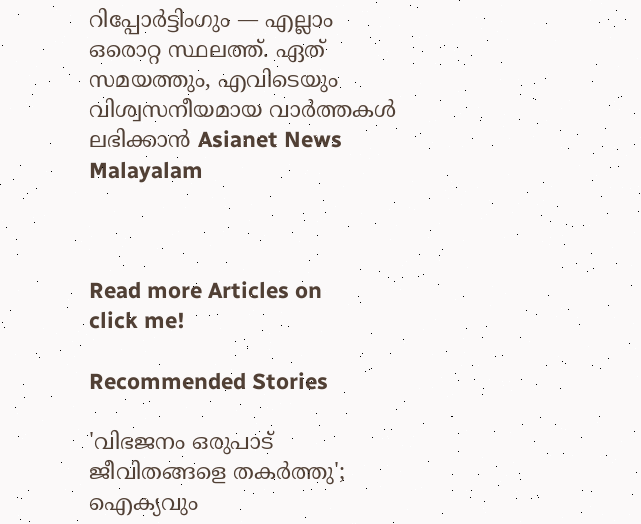റിപ്പോർട്ടിംഗും — എല്ലാം ഒരൊറ്റ സ്ഥലത്ത്. ഏത് സമയത്തും, എവിടെയും വിശ്വസനീയമായ വാർത്തകൾ ലഭിക്കാൻ Asianet News Malayalam



Read more Articles on
click me!

Recommended Stories

'വിഭജനം ഒരുപാട് ജീവിതങ്ങളെ തകർത്തു'; ഐക്യവും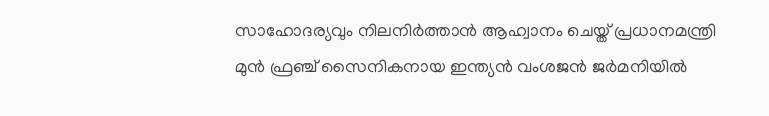സാഹോദര്യവും നിലനിർത്താൻ ആഹ്വാനം ചെയ്ത് പ്രധാനമന്ത്രി
മുൻ ഫ്രഞ്ച് സൈനികനായ ഇന്ത്യൻ വംശജൻ ജർമനിയിൽ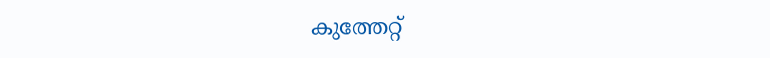കുത്തേറ്റ്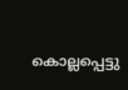കൊല്ലപ്പെട്ടു